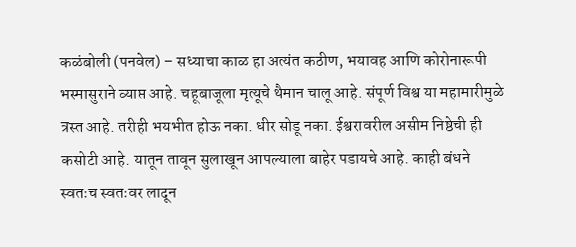कळंबोली (पनवेल) – सध्याचा काळ हा अत्यंत कठीण, भयावह आणि कोरोनारूपी भस्मासुराने व्याप्त आहे. चहूबाजूला मृत्यूचे थैमान चालू आहे. संपूर्ण विश्व या महामारीमुळे त्रस्त आहे. तरीही भयभीत होऊ नका. धीर सोडू नका. ईश्वरावरील असीम निष्ठेची ही कसोटी आहे. यातून तावून सुलाखून आपल्याला बाहेर पडायचे आहे. काही बंधने स्वतःच स्वतःवर लादून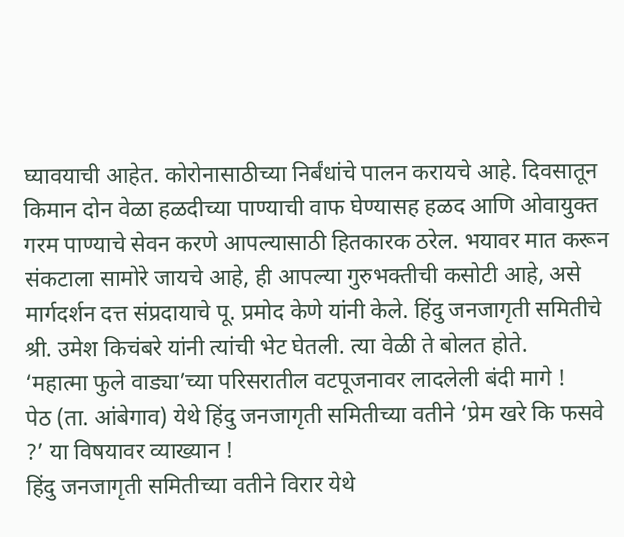घ्यावयाची आहेत. कोरोनासाठीच्या निर्बंधांचे पालन करायचे आहे. दिवसातून किमान दोन वेळा हळदीच्या पाण्याची वाफ घेण्यासह हळद आणि ओवायुक्त गरम पाण्याचे सेवन करणे आपल्यासाठी हितकारक ठरेल. भयावर मात करून संकटाला सामोरे जायचे आहे, ही आपल्या गुरुभक्तीची कसोटी आहे, असे मार्गदर्शन दत्त संप्रदायाचे पू. प्रमोद केणे यांनी केले. हिंदु जनजागृती समितीचे श्री. उमेश किचंबरे यांनी त्यांची भेट घेतली. त्या वेळी ते बोलत होते.
‘महात्मा फुले वाड्या’च्या परिसरातील वटपूजनावर लादलेली बंदी मागे !
पेठ (ता. आंबेगाव) येथे हिंदु जनजागृती समितीच्या वतीने ‘प्रेम खरे कि फसवे ?’ या विषयावर व्याख्यान !
हिंदु जनजागृती समितीच्या वतीने विरार येथे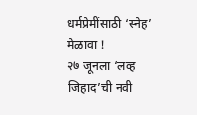धर्मप्रेमींसाठी ‘स्नेह’ मेळावा !
२७ जूनला ‘लव्ह जिहाद’ची नवी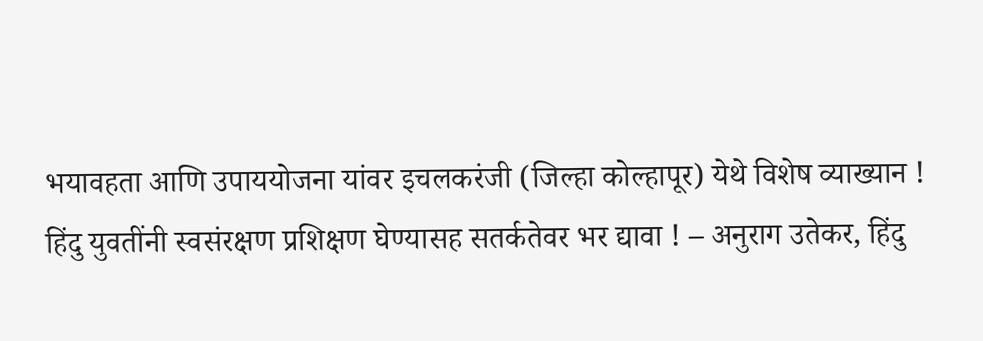भयावहता आणि उपाययोजना यांवर इचलकरंजी (जिल्हा कोल्हापूर) येथे विशेष व्याख्यान !
हिंदु युवतींनी स्वसंरक्षण प्रशिक्षण घेण्यासह सतर्कतेवर भर द्यावा ! – अनुराग उतेकर, हिंदु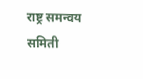राष्ट्र समन्वय समिती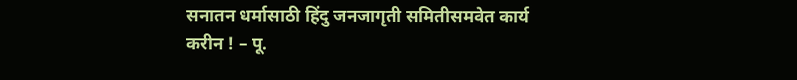सनातन धर्मासाठी हिंदु जनजागृती समितीसमवेत कार्य करीन ! – पू.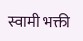स्वामी भक्ती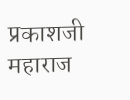प्रकाशजी महाराज